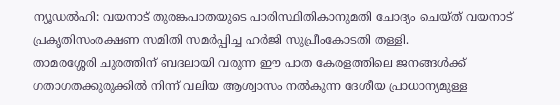ന്യൂഡൽഹി: വയനാട് തുരങ്കപാതയുടെ പാരിസ്ഥിതികാനുമതി ചോദ്യം ചെയ്ത് വയനാട് പ്രകൃതിസംരക്ഷണ സമിതി സമർപ്പിച്ച ഹർജി സുപ്രീംകോടതി തള്ളി.
താമരശ്ശേരി ചുരത്തിന് ബദലായി വരുന്ന ഈ പാത കേരളത്തിലെ ജനങ്ങൾക്ക് ഗതാഗതക്കുരുക്കിൽ നിന്ന് വലിയ ആശ്വാസം നൽകുന്ന ദേശീയ പ്രാധാന്യമുള്ള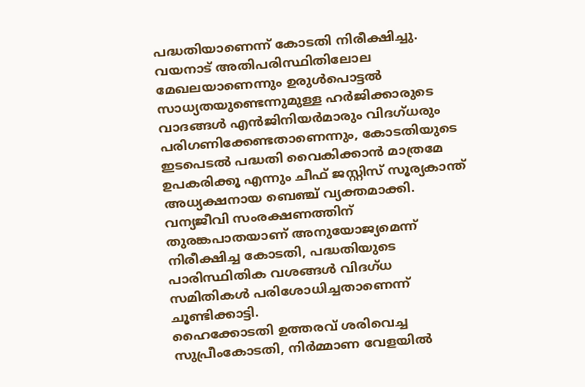പദ്ധതിയാണെന്ന് കോടതി നിരീക്ഷിച്ചു.
വയനാട് അതിപരിസ്ഥിതിലോല മേഖലയാണെന്നും ഉരുൾപൊട്ടൽ സാധ്യതയുണ്ടെന്നുമുള്ള ഹർജിക്കാരുടെ വാദങ്ങൾ എൻജിനിയർമാരും വിദഗ്ധരും പരിഗണിക്കേണ്ടതാണെന്നും, കോടതിയുടെ ഇടപെടൽ പദ്ധതി വൈകിക്കാൻ മാത്രമേ ഉപകരിക്കൂ എന്നും ചീഫ് ജസ്റ്റിസ് സൂര്യകാന്ത് അധ്യക്ഷനായ ബെഞ്ച് വ്യക്തമാക്കി.
വന്യജീവി സംരക്ഷണത്തിന് തുരങ്കപാതയാണ് അനുയോജ്യമെന്ന് നിരീക്ഷിച്ച കോടതി, പദ്ധതിയുടെ പാരിസ്ഥിതിക വശങ്ങൾ വിദഗ്ധ സമിതികൾ പരിശോധിച്ചതാണെന്ന് ചൂണ്ടിക്കാട്ടി.
ഹൈക്കോടതി ഉത്തരവ് ശരിവെച്ച സുപ്രീംകോടതി, നിർമ്മാണ വേളയിൽ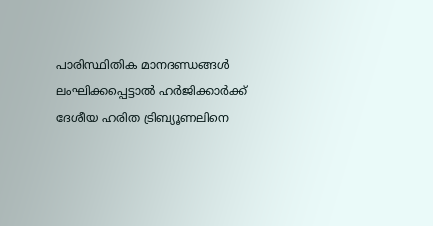പാരിസ്ഥിതിക മാനദണ്ഡങ്ങൾ ലംഘിക്കപ്പെട്ടാൽ ഹർജിക്കാർക്ക് ദേശീയ ഹരിത ട്രിബ്യൂണലിനെ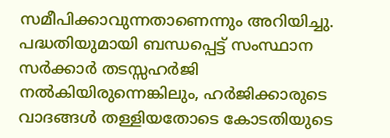സമീപിക്കാവുന്നതാണെന്നും അറിയിച്ചു.
പദ്ധതിയുമായി ബന്ധപ്പെട്ട് സംസ്ഥാന സർക്കാർ തടസ്സഹർജി നൽകിയിരുന്നെങ്കിലും, ഹർജിക്കാരുടെ വാദങ്ങൾ തള്ളിയതോടെ കോടതിയുടെ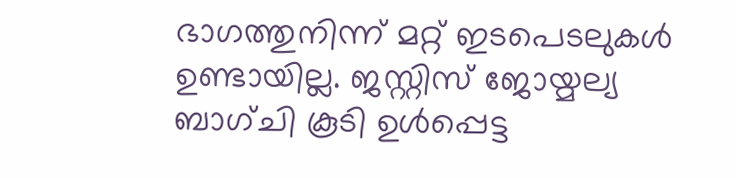ഭാഗത്തുനിന്ന് മറ്റ് ഇടപെടലുകൾ ഉണ്ടായില്ല. ജസ്റ്റിസ് ജോയ്മല്യ ബാഗ്ചി കൂടി ഉൾപ്പെട്ട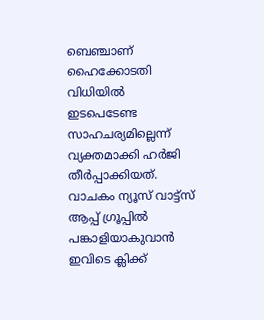ബെഞ്ചാണ് ഹൈക്കോടതി വിധിയിൽ ഇടപെടേണ്ട സാഹചര്യമില്ലെന്ന് വ്യക്തമാക്കി ഹർജി തീർപ്പാക്കിയത്.
വാചകം ന്യൂസ് വാട്ട്സ് ആപ്പ് ഗ്രൂപ്പിൽ പങ്കാളിയാകുവാൻ
ഇവിടെ ക്ലിക്ക്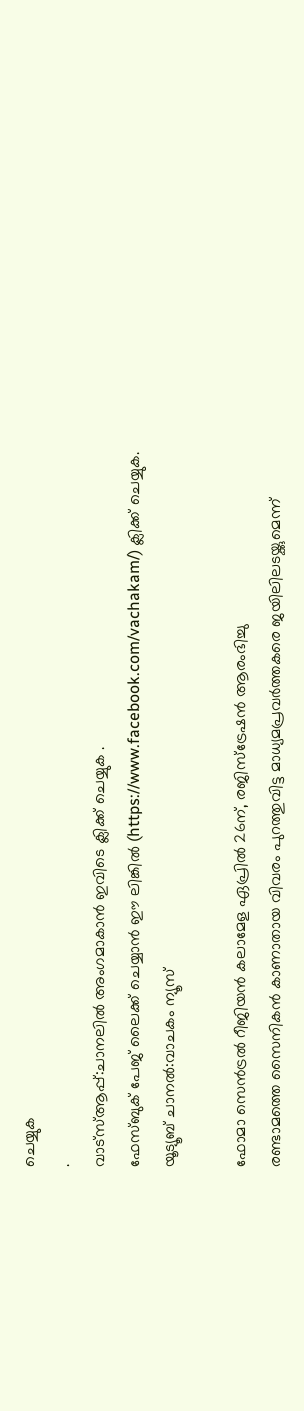ചെയ്യുക
.
വാട്സ്ആപ്പ്:ചാനലിൽ അംഗമാകാൻ ഇവിടെ ക്ലിക്ക് ചെയ്യുക .
ഫേസ്ബുക് പേജ് ലൈക്ക് ചെയ്യാൻ ഈ ലിങ്കിൽ (https://www.facebook.com/vachakam/) ക്ലിക്ക് ചെയ്യുക.
യൂട്യൂബ് ചാനൽ:വാചകം ന്യൂസ്

ഫോമാ സെൻട്രൽ റീജിയൻ കലാമേള ഏപ്രിൽ 26ന്, രജിസ്ട്രേഷൻ ആരംഭിച്ചു
രണ്ടാമത്തെ സൈനികൻ കാണാതായ വിവരം പുറത്തുവിട്ട മാധ്യമപ്രവർത്തകരെ ജയിലിലടയ്ക്കുമെന്ന്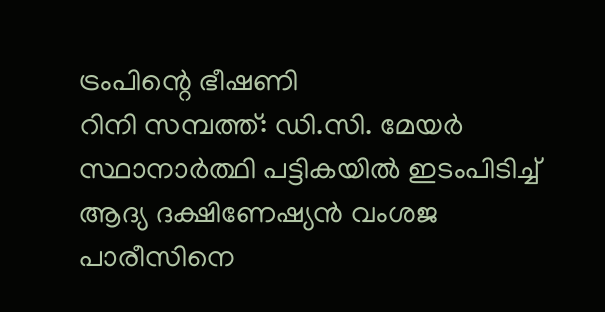ട്രംപിന്റെ ഭീഷണി
റിനി സമ്പത്ത്: ഡി.സി. മേയർ സ്ഥാനാർത്ഥി പട്ടികയിൽ ഇടംപിടിച്ച് ആദ്യ ദക്ഷിണേഷ്യൻ വംശജ
പാരീസിനെ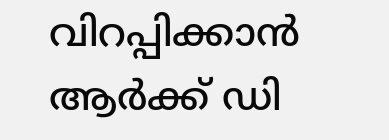വിറപ്പിക്കാൻ ആർക്ക് ഡി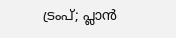ട്രംപ്; പ്ലാൻ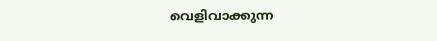വെളിവാക്കുന്ന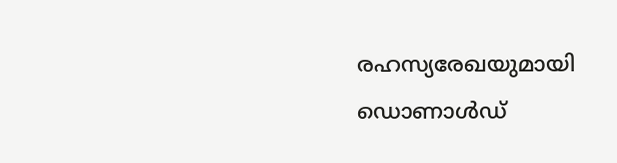രഹസ്യരേഖയുമായി ഡൊണാൾഡ്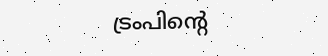ട്രംപിന്റെ